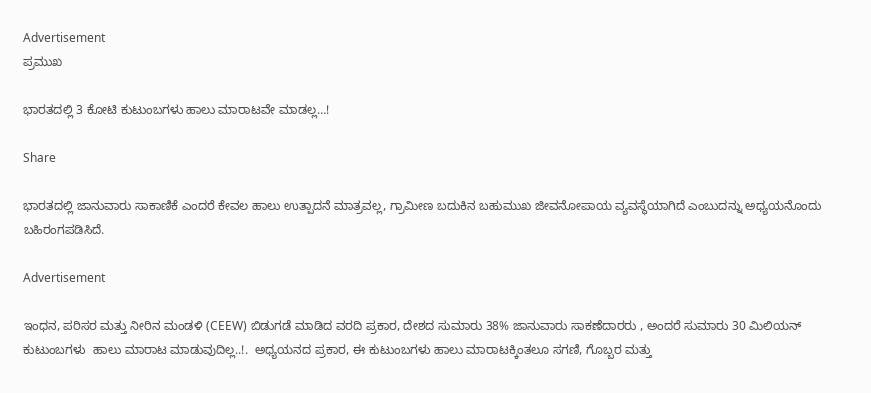Advertisement
ಪ್ರಮುಖ

ಭಾರತದಲ್ಲಿ 3 ಕೋಟಿ ಕುಟುಂಬಗಳು ಹಾಲು ಮಾರಾಟವೇ ಮಾಡಲ್ಲ…!

Share

ಭಾರತದಲ್ಲಿ ಜಾನುವಾರು ಸಾಕಾಣಿಕೆ ಎಂದರೆ ಕೇವಲ ಹಾಲು ಉತ್ಪಾದನೆ ಮಾತ್ರವಲ್ಲ, ಗ್ರಾಮೀಣ ಬದುಕಿನ ಬಹುಮುಖ ಜೀವನೋಪಾಯ ವ್ಯವಸ್ಥೆಯಾಗಿದೆ ಎಂಬುದನ್ನು ಅಧ್ಯಯನೊಂದು ಬಹಿರಂಗಪಡಿಸಿದೆ.

Advertisement

ಇಂಧನ, ಪರಿಸರ ಮತ್ತು ನೀರಿನ ಮಂಡಳಿ (CEEW) ಬಿಡುಗಡೆ ಮಾಡಿದ ವರದಿ ಪ್ರಕಾರ, ದೇಶದ ಸುಮಾರು 38% ಜಾನುವಾರು ಸಾಕಣೆದಾರರು , ಅಂದರೆ ಸುಮಾರು 30 ಮಿಲಿಯನ್ ಕುಟುಂಬಗಳು  ಹಾಲು ಮಾರಾಟ ಮಾಡುವುದಿಲ್ಲ..!.  ಅಧ್ಯಯನದ ಪ್ರಕಾರ, ಈ ಕುಟುಂಬಗಳು ಹಾಲು ಮಾರಾಟಕ್ಕಿಂತಲೂ ಸಗಣಿ, ಗೊಬ್ಬರ ಮತ್ತು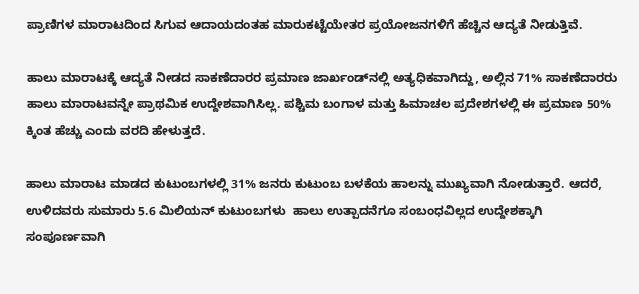ಪ್ರಾಣಿಗಳ ಮಾರಾಟದಿಂದ ಸಿಗುವ ಆದಾಯದಂತಹ ಮಾರುಕಟ್ಟೆಯೇತರ ಪ್ರಯೋಜನಗಳಿಗೆ ಹೆಚ್ಚಿನ ಆದ್ಯತೆ ನೀಡುತ್ತಿವೆ.

ಹಾಲು ಮಾರಾಟಕ್ಕೆ ಆದ್ಯತೆ ನೀಡದ ಸಾಕಣೆದಾರರ ಪ್ರಮಾಣ ಜಾರ್ಖಂಡ್‌ನಲ್ಲಿ ಅತ್ಯಧಿಕವಾಗಿದ್ದು, ಅಲ್ಲಿನ 71% ಸಾಕಣೆದಾರರು ಹಾಲು ಮಾರಾಟವನ್ನೇ ಪ್ರಾಥಮಿಕ ಉದ್ದೇಶವಾಗಿಸಿಲ್ಲ. ಪಶ್ಚಿಮ ಬಂಗಾಳ ಮತ್ತು ಹಿಮಾಚಲ ಪ್ರದೇಶಗಳಲ್ಲಿ ಈ ಪ್ರಮಾಣ 50% ಕ್ಕಿಂತ ಹೆಚ್ಚು ಎಂದು ವರದಿ ಹೇಳುತ್ತದೆ.

ಹಾಲು ಮಾರಾಟ ಮಾಡದ ಕುಟುಂಬಗಳಲ್ಲಿ 31% ಜನರು ಕುಟುಂಬ ಬಳಕೆಯ ಹಾಲನ್ನು ಮುಖ್ಯವಾಗಿ ನೋಡುತ್ತಾರೆ. ಆದರೆ, ಉಳಿದವರು ಸುಮಾರು 5.6 ಮಿಲಿಯನ್ ಕುಟುಂಬಗಳು  ಹಾಲು ಉತ್ಪಾದನೆಗೂ ಸಂಬಂಧವಿಲ್ಲದ ಉದ್ದೇಶಕ್ಕಾಗಿ ಸಂಪೂರ್ಣವಾಗಿ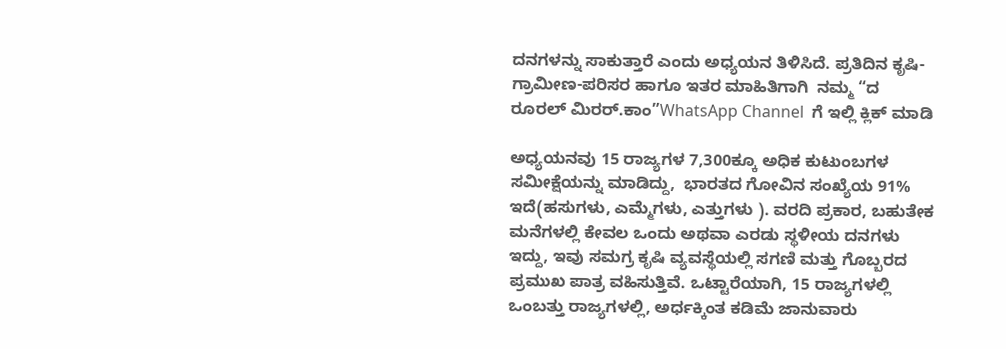ದನಗಳನ್ನು ಸಾಕುತ್ತಾರೆ ಎಂದು ಅಧ್ಯಯನ ತಿಳಿಸಿದೆ. ಪ್ರತಿದಿನ ಕೃಷಿ-ಗ್ರಾಮೀಣ-ಪರಿಸರ ಹಾಗೂ ಇತರ ಮಾಹಿತಿಗಾಗಿ  ನಮ್ಮ “ದ ರೂರಲ್‌ ಮಿರರ್.ಕಾಂ”WhatsApp Channel  ಗೆ ಇಲ್ಲಿ ಕ್ಲಿಕ್‌ ಮಾಡಿ

ಅಧ್ಯಯನವು 15 ರಾಜ್ಯಗಳ 7,300ಕ್ಕೂ ಅಧಿಕ ಕುಟುಂಬಗಳ ಸಮೀಕ್ಷೆಯನ್ನು ಮಾಡಿದ್ದು,  ಭಾರತದ ಗೋವಿನ ಸಂಖ್ಯೆಯ 91% ಇದೆ(ಹಸುಗಳು, ಎಮ್ಮೆಗಳು, ಎತ್ತುಗಳು ). ವರದಿ ಪ್ರಕಾರ, ಬಹುತೇಕ ಮನೆಗಳಲ್ಲಿ ಕೇವಲ ಒಂದು ಅಥವಾ ಎರಡು ಸ್ಥಳೀಯ ದನಗಳು ಇದ್ದು, ಇವು ಸಮಗ್ರ ಕೃಷಿ ವ್ಯವಸ್ಥೆಯಲ್ಲಿ ಸಗಣಿ ಮತ್ತು ಗೊಬ್ಬರದ ಪ್ರಮುಖ ಪಾತ್ರ ವಹಿಸುತ್ತಿವೆ. ಒಟ್ಟಾರೆಯಾಗಿ, 15 ರಾಜ್ಯಗಳಲ್ಲಿ ಒಂಬತ್ತು ರಾಜ್ಯಗಳಲ್ಲಿ, ಅರ್ಧಕ್ಕಿಂತ ಕಡಿಮೆ ಜಾನುವಾರು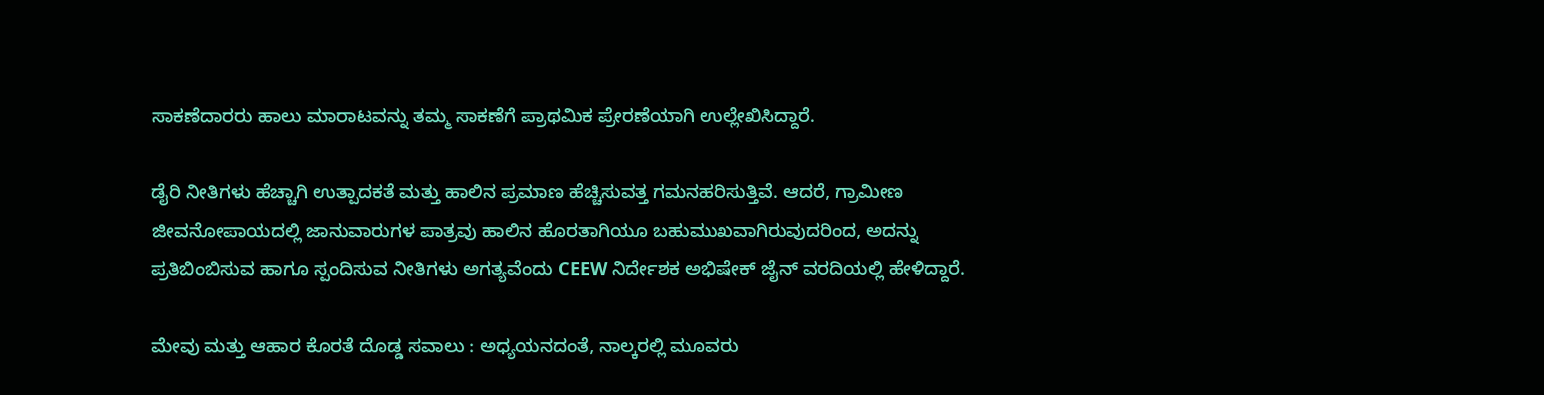ಸಾಕಣೆದಾರರು ಹಾಲು ಮಾರಾಟವನ್ನು ತಮ್ಮ ಸಾಕಣೆಗೆ ಪ್ರಾಥಮಿಕ ಪ್ರೇರಣೆಯಾಗಿ ಉಲ್ಲೇಖಿಸಿದ್ದಾರೆ.

ಡೈರಿ ನೀತಿಗಳು ಹೆಚ್ಚಾಗಿ ಉತ್ಪಾದಕತೆ ಮತ್ತು ಹಾಲಿನ ಪ್ರಮಾಣ ಹೆಚ್ಚಿಸುವತ್ತ ಗಮನಹರಿಸುತ್ತಿವೆ. ಆದರೆ, ಗ್ರಾಮೀಣ ಜೀವನೋಪಾಯದಲ್ಲಿ ಜಾನುವಾರುಗಳ ಪಾತ್ರವು ಹಾಲಿನ ಹೊರತಾಗಿಯೂ ಬಹುಮುಖವಾಗಿರುವುದರಿಂದ, ಅದನ್ನು ಪ್ರತಿಬಿಂಬಿಸುವ ಹಾಗೂ ಸ್ಪಂದಿಸುವ ನೀತಿಗಳು ಅಗತ್ಯವೆಂದು CEEW ನಿರ್ದೇಶಕ ಅಭಿಷೇಕ್ ಜೈನ್ ವರದಿಯಲ್ಲಿ ಹೇಳಿದ್ದಾರೆ.

ಮೇವು ಮತ್ತು ಆಹಾರ ಕೊರತೆ ದೊಡ್ಡ ಸವಾಲು : ಅಧ್ಯಯನದಂತೆ, ನಾಲ್ಕರಲ್ಲಿ ಮೂವರು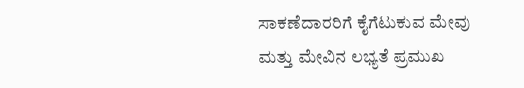ಸಾಕಣೆದಾರರಿಗೆ ಕೈಗೆಟುಕುವ ಮೇವು ಮತ್ತು ಮೇವಿನ ಲಭ್ಯತೆ ಪ್ರಮುಖ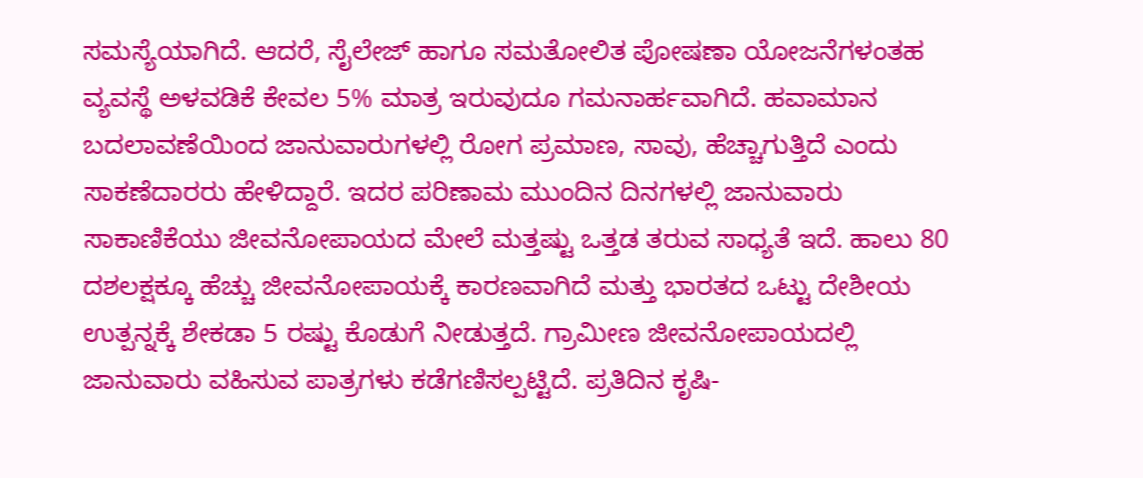ಸಮಸ್ಯೆಯಾಗಿದೆ. ಆದರೆ, ಸೈಲೇಜ್ ಹಾಗೂ ಸಮತೋಲಿತ ಪೋಷಣಾ ಯೋಜನೆಗಳಂತಹ ವ್ಯವಸ್ಥೆ ಅಳವಡಿಕೆ ಕೇವಲ 5% ಮಾತ್ರ ಇರುವುದೂ ಗಮನಾರ್ಹವಾಗಿದೆ. ಹವಾಮಾನ ಬದಲಾವಣೆಯಿಂದ ಜಾನುವಾರುಗಳಲ್ಲಿ ರೋಗ ಪ್ರಮಾಣ, ಸಾವು, ಹೆಚ್ಚಾಗುತ್ತಿದೆ ಎಂದು ಸಾಕಣೆದಾರರು ಹೇಳಿದ್ದಾರೆ. ಇದರ ಪರಿಣಾಮ ಮುಂದಿನ ದಿನಗಳಲ್ಲಿ ಜಾನುವಾರು ಸಾಕಾಣಿಕೆಯು ಜೀವನೋಪಾಯದ ಮೇಲೆ ಮತ್ತಷ್ಟು ಒತ್ತಡ ತರುವ ಸಾಧ್ಯತೆ ಇದೆ. ಹಾಲು 80 ದಶಲಕ್ಷಕ್ಕೂ ಹೆಚ್ಚು ಜೀವನೋಪಾಯಕ್ಕೆ ಕಾರಣವಾಗಿದೆ ಮತ್ತು ಭಾರತದ ಒಟ್ಟು ದೇಶೀಯ ಉತ್ಪನ್ನಕ್ಕೆ ಶೇಕಡಾ 5 ರಷ್ಟು ಕೊಡುಗೆ ನೀಡುತ್ತದೆ. ಗ್ರಾಮೀಣ ಜೀವನೋಪಾಯದಲ್ಲಿ ಜಾನುವಾರು ವಹಿಸುವ ಪಾತ್ರಗಳು ಕಡೆಗಣಿಸಲ್ಪಟ್ಟಿದೆ. ಪ್ರತಿದಿನ ಕೃಷಿ-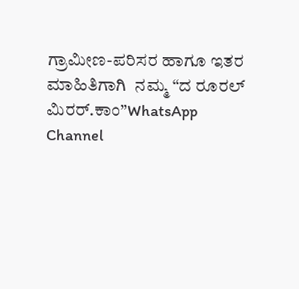ಗ್ರಾಮೀಣ-ಪರಿಸರ ಹಾಗೂ ಇತರ ಮಾಹಿತಿಗಾಗಿ  ನಮ್ಮ “ದ ರೂರಲ್‌ ಮಿರರ್.ಕಾಂ”WhatsApp Channel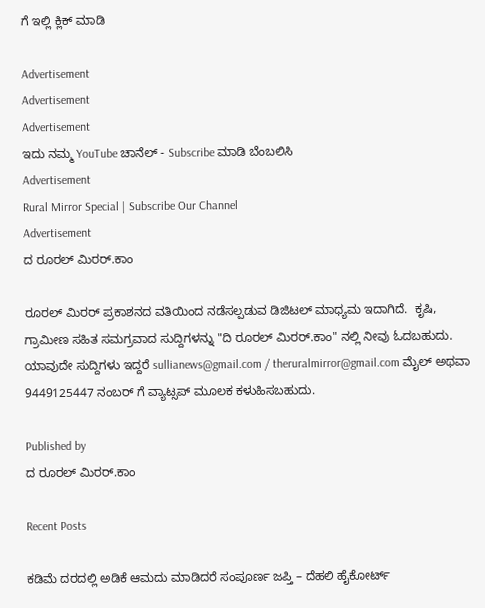ಗೆ ಇಲ್ಲಿ ಕ್ಲಿಕ್‌ ಮಾಡಿ

Advertisement
Advertisement
Advertisement
ಇದು ನಮ್ಮ YouTube ಚಾನೆಲ್ - Subscribe ಮಾಡಿ ಬೆಂಬಲಿಸಿ
Advertisement
Rural Mirror Special | Subscribe Our Channel
Advertisement
ದ ರೂರಲ್ ಮಿರರ್.ಕಾಂ

ರೂರಲ್‌ ಮಿರರ್‌ ಪ್ರಕಾಶನದ ವತಿಯಿಂದ ನಡೆಸಲ್ಪಡುವ ಡಿಜಿಟಲ್‌ ಮಾಧ್ಯಮ ಇದಾಗಿದೆ.  ಕೃಷಿ, ಗ್ರಾಮೀಣ ಸಹಿತ ಸಮಗ್ರವಾದ ಸುದ್ದಿಗಳನ್ನು "ದಿ ರೂರಲ್‌ ಮಿರರ್‌.ಕಾಂ" ನಲ್ಲಿ ನೀವು ಓದಬಹುದು. ಯಾವುದೇ ಸುದ್ದಿಗಳು ಇದ್ದರೆ sullianews@gmail.com / theruralmirror@gmail.com ಮೈಲ್ ಅಥವಾ 9449125447 ನಂಬರ್ ಗೆ ವ್ಯಾಟ್ಸಪ್ ಮೂಲಕ ಕಳುಹಿಸಬಹುದು.

Published by
ದ ರೂರಲ್ ಮಿರರ್.ಕಾಂ

Recent Posts

ಕಡಿಮೆ ದರದಲ್ಲಿ ಅಡಿಕೆ ಆಮದು ಮಾಡಿದರೆ ಸಂಪೂರ್ಣ ಜಪ್ತಿ – ದೆಹಲಿ ಹೈಕೋರ್ಟ್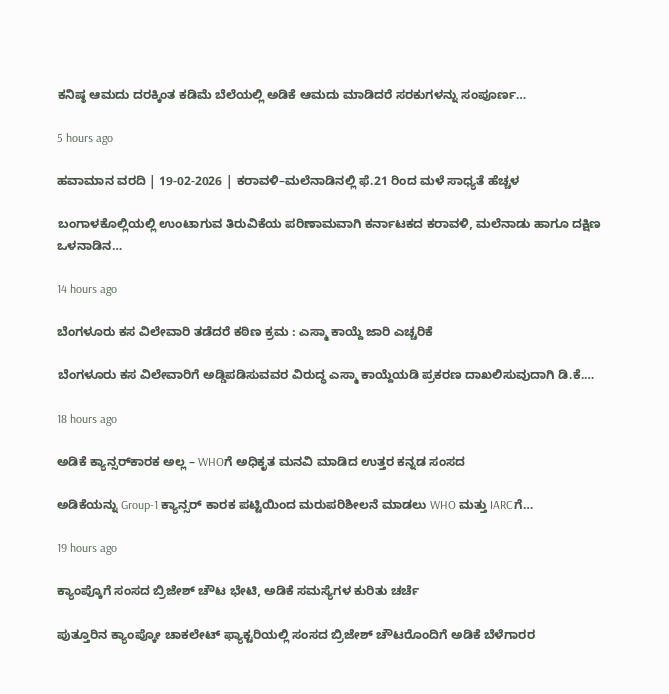ಕನಿಷ್ಠ ಆಮದು ದರಕ್ಕಿಂತ ಕಡಿಮೆ ಬೆಲೆಯಲ್ಲಿ ಅಡಿಕೆ ಆಮದು ಮಾಡಿದರೆ ಸರಕುಗಳನ್ನು ಸಂಪೂರ್ಣ…

5 hours ago

ಹವಾಮಾನ ವರದಿ | 19-02-2026 | ಕರಾವಳಿ–ಮಲೆನಾಡಿನಲ್ಲಿ ಫೆ.21 ರಿಂದ ಮಳೆ ಸಾಧ್ಯತೆ ಹೆಚ್ಚಳ

ಬಂಗಾಳಕೊಲ್ಲಿಯಲ್ಲಿ ಉಂಟಾಗುವ ತಿರುವಿಕೆಯ ಪರಿಣಾಮವಾಗಿ ಕರ್ನಾಟಕದ ಕರಾವಳಿ, ಮಲೆನಾಡು ಹಾಗೂ ದಕ್ಷಿಣ ಒಳನಾಡಿನ…

14 hours ago

ಬೆಂಗಳೂರು ಕಸ ವಿಲೇವಾರಿ ತಡೆದರೆ ಕಠಿಣ ಕ್ರಮ : ಎಸ್ಮಾ ಕಾಯ್ದೆ ಜಾರಿ ಎಚ್ಚರಿಕೆ

ಬೆಂಗಳೂರು ಕಸ ವಿಲೇವಾರಿಗೆ ಅಡ್ಡಿಪಡಿಸುವವರ ವಿರುದ್ಧ ಎಸ್ಮಾ ಕಾಯ್ದೆಯಡಿ ಪ್ರಕರಣ ದಾಖಲಿಸುವುದಾಗಿ ಡಿ.ಕೆ.…

18 hours ago

ಅಡಿಕೆ ಕ್ಯಾನ್ಸರ್‌ಕಾರಕ ಅಲ್ಲ – WHOಗೆ ಅಧಿಕೃತ ಮನವಿ ಮಾಡಿದ ಉತ್ತರ ಕನ್ನಡ ಸಂಸದ

ಅಡಿಕೆಯನ್ನು Group-1 ಕ್ಯಾನ್ಸರ್ ಕಾರಕ ಪಟ್ಟಿಯಿಂದ ಮರುಪರಿಶೀಲನೆ ಮಾಡಲು WHO ಮತ್ತು IARCಗೆ…

19 hours ago

ಕ್ಯಾಂಪ್ಕೊಗೆ ಸಂಸದ ಬ್ರಿಜೇಶ್ ಚೌಟ ಭೇಟಿ, ಅಡಿಕೆ ಸಮಸ್ಯೆಗಳ ಕುರಿತು ಚರ್ಚೆ

ಪುತ್ತೂರಿನ ಕ್ಯಾಂಪ್ಕೋ ಚಾಕಲೇಟ್ ಫ್ಯಾಕ್ಟರಿಯಲ್ಲಿ ಸಂಸದ ಬ್ರಿಜೇಶ್ ಚೌಟರೊಂದಿಗೆ ಅಡಿಕೆ ಬೆಳೆಗಾರರ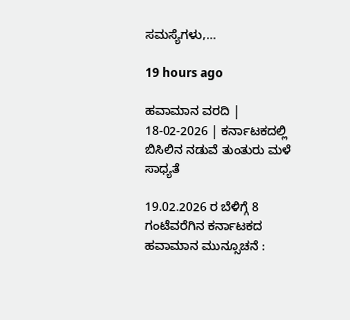ಸಮಸ್ಯೆಗಳು,…

19 hours ago

ಹವಾಮಾನ ವರದಿ | 18-02-2026 | ಕರ್ನಾಟಕದಲ್ಲಿ ಬಿಸಿಲಿನ ನಡುವೆ ತುಂತುರು ಮಳೆ ಸಾಧ್ಯತೆ

19.02.2026 ರ ಬೆಳಿಗ್ಗೆ 8 ಗಂಟೆವರೆಗಿನ ಕರ್ನಾಟಕದ ಹವಾಮಾನ ಮುನ್ಸೂಚನೆ :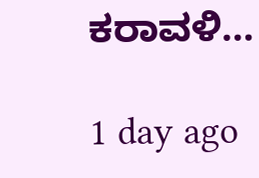ಕರಾವಳಿ…

1 day ago